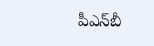పీఎన్‌బీ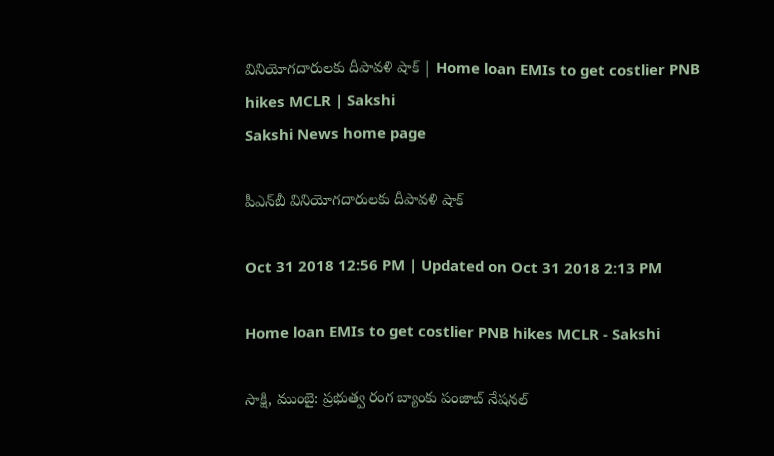వినియోగదారులకు దీపావళి షాక్‌ | Home loan EMIs to get costlier PNB hikes MCLR | Sakshi
Sakshi News home page

పీఎన్‌బీ వినియోగదారులకు దీపావళి షాక్‌

Oct 31 2018 12:56 PM | Updated on Oct 31 2018 2:13 PM

Home loan EMIs to get costlier PNB hikes MCLR - Sakshi

సాక్షి, ముంబై: ప్రభుత్వ రంగ బ్యాంకు పంజాబ్‌ నేషనల్‌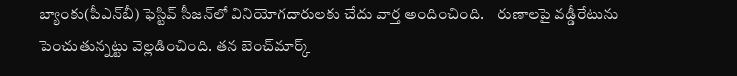బ్యాంకు(పీఎన్‌బీ) ఫెస్టివ్‌ సీజన్‌లో వినియోగదారులకు చేదు వార్త అందించింది.    రుణాలపై వడ్డీరేటును  పెంచుతున్నట్టు వెల్లడించింది. తన బెంచ్‌మార్క్‌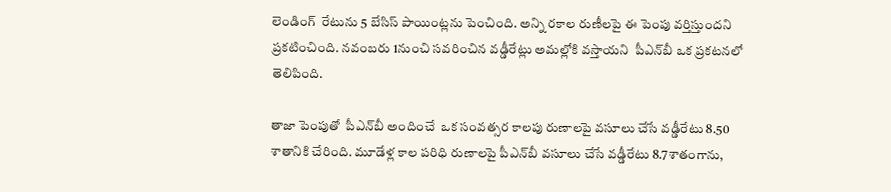లెండింగ్‌  రేటును 5 బేసిస్‌ పాయింట్లను పెంచింది. అన్ని రకాల రుణీలపై ఈ పెంపు వర్తిస్తుందని  ప్రకటించింది. నవంబరు 1నుంచి సవరించిన వడ్డీరేట్లు అమల్లోకి వస్తాయని  పీఎన్‌బీ ఒక ప్రకటనలో తెలిపింది.

తాజా పెంపుతో  పీఎన్‌బీ అందించే  ఒక సంవత్సర కాలపు రుణాలపై వసూలు చేసే వడ్డీరేటు 8.50 శాతానికి చేరింది. మూడేళ్ల కాల పరిధి రుణాలపై పీఎన్‌బీ వసూలు చేసే వడ్డీరేటు 8.7శాతంగాను,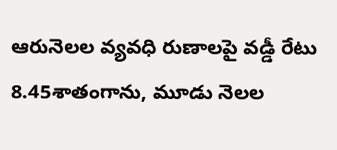ఆరునెలల వ్యవధి రుణాలపై వడ్డీ రేటు 8.45శాతంగాను, మూడు నెలల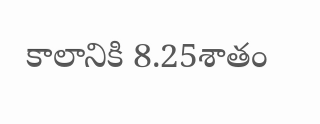కాలానికి 8.25శాతం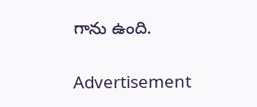గాను ఉంది.

Advertisement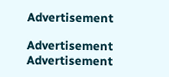Advertisement

Advertisement
Advertisement